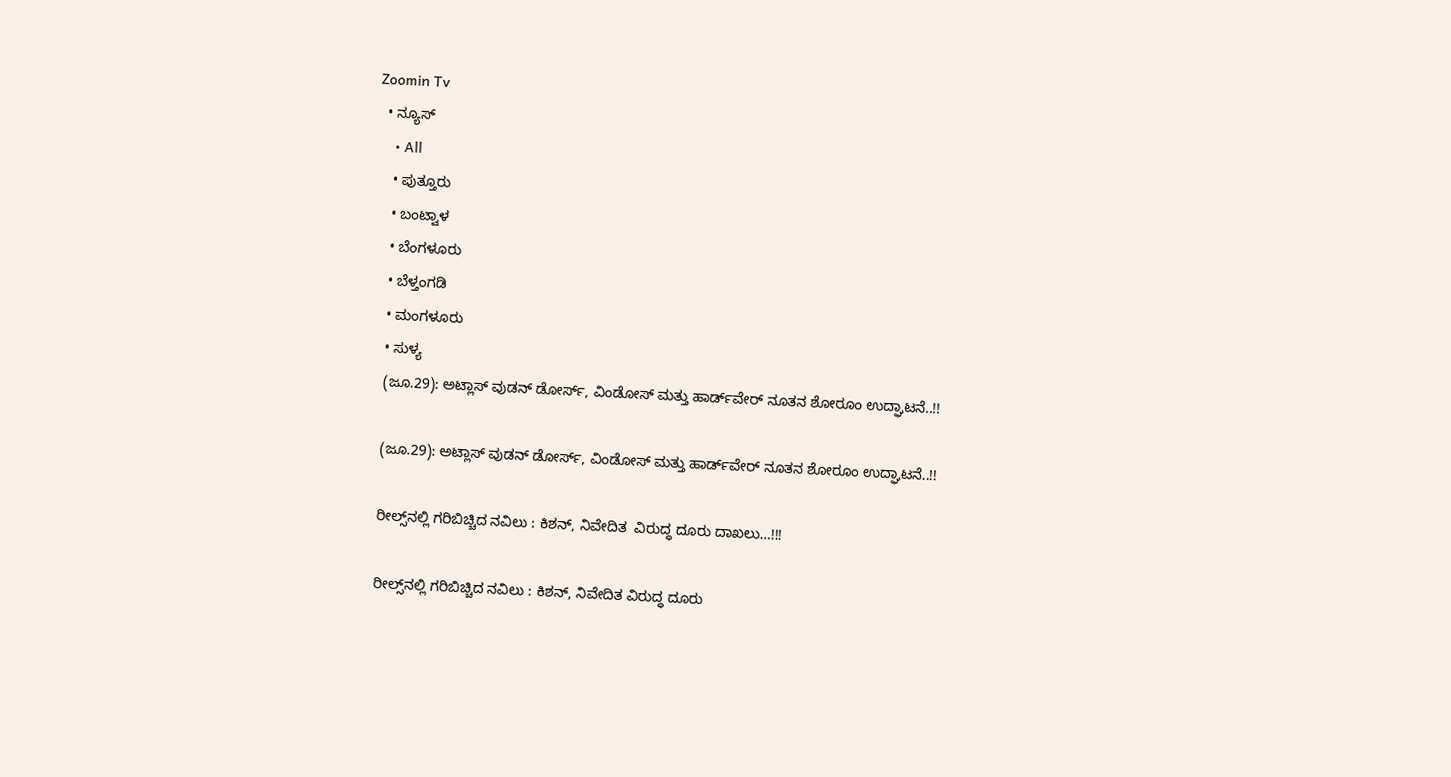Zoomin Tv
  • ನ್ಯೂಸ್
    • All
    • ಪುತ್ತೂರು
    • ಬಂಟ್ವಾಳ
    • ಬೆಂಗಳೂರು
    • ಬೆಳ್ತಂಗಡಿ
    • ಮಂಗಳೂರು
    • ಸುಳ್ಯ
    (ಜೂ.29): ಅಟ್ಲಾಸ್ ವುಡನ್ ಡೋರ್ಸ್, ವಿಂಡೋಸ್ ಮತ್ತು ಹಾರ್ಡ್‌ವೇರ್ ನೂತನ ಶೋರೂಂ ಉದ್ಘಾಟನೆ..!!

    (ಜೂ.29): ಅಟ್ಲಾಸ್ ವುಡನ್ ಡೋರ್ಸ್, ವಿಂಡೋಸ್ ಮತ್ತು ಹಾರ್ಡ್‌ವೇರ್ ನೂತನ ಶೋರೂಂ ಉದ್ಘಾಟನೆ..!!

    ರೀಲ್ಸ್‌ನಲ್ಲಿ ಗರಿಬಿಚ್ಚಿದ ನವಿಲು : ಕಿಶನ್‌, ನಿವೇದಿತ  ವಿರುದ್ಧ ದೂರು ದಾಖಲು…!!!

    ರೀಲ್ಸ್‌ನಲ್ಲಿ ಗರಿಬಿಚ್ಚಿದ ನವಿಲು : ಕಿಶನ್‌, ನಿವೇದಿತ ವಿರುದ್ಧ ದೂರು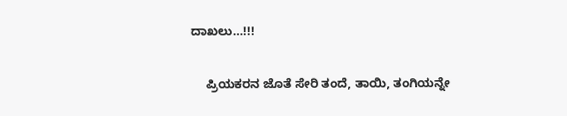ದಾಖಲು…!!!

    ಪ್ರಿಯಕರನ ಜೊತೆ ಸೇರಿ ತಂದೆ, ತಾಯಿ, ತಂಗಿಯನ್ನೇ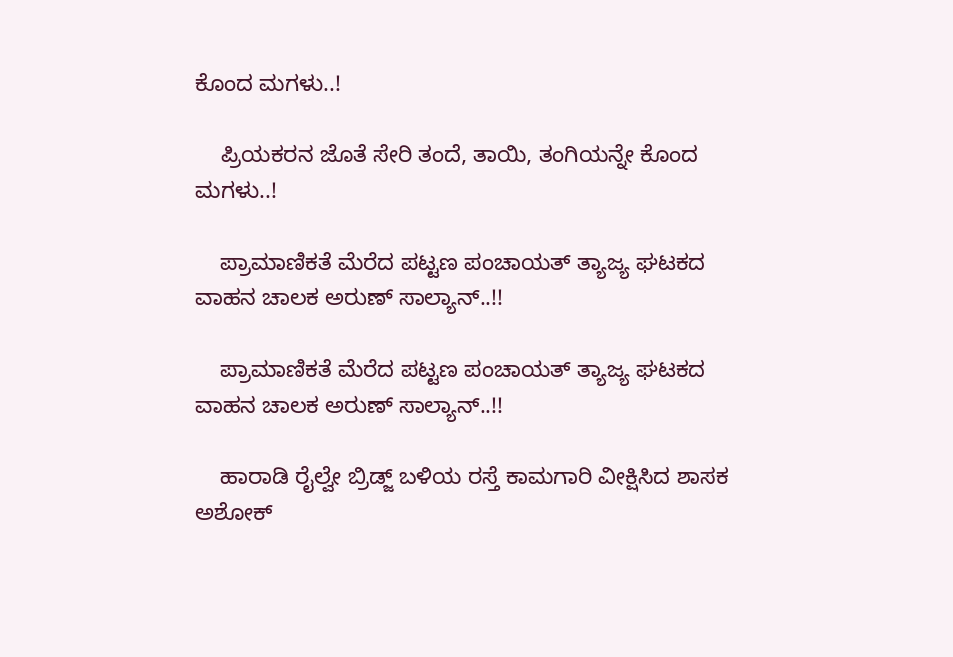ಕೊಂದ ಮಗಳು..!

    ಪ್ರಿಯಕರನ ಜೊತೆ ಸೇರಿ ತಂದೆ, ತಾಯಿ, ತಂಗಿಯನ್ನೇ ಕೊಂದ ಮಗಳು..!

    ಪ್ರಾಮಾಣಿಕತೆ ಮೆರೆದ ಪಟ್ಟಣ ಪಂಚಾಯತ್ ತ್ಯಾಜ್ಯ ಘಟಕದ ವಾಹನ ಚಾಲಕ ಅರುಣ್ ಸಾಲ್ಯಾನ್..!!

    ಪ್ರಾಮಾಣಿಕತೆ ಮೆರೆದ ಪಟ್ಟಣ ಪಂಚಾಯತ್ ತ್ಯಾಜ್ಯ ಘಟಕದ ವಾಹನ ಚಾಲಕ ಅರುಣ್ ಸಾಲ್ಯಾನ್..!!

    ಹಾರಾಡಿ ರೈಲ್ವೇ ಬ್ರಿಡ್ಜ್ ಬಳಿಯ ರಸ್ತೆ ಕಾಮಗಾರಿ ವೀಕ್ಷಿಸಿದ ಶಾಸಕ ಅಶೋಕ್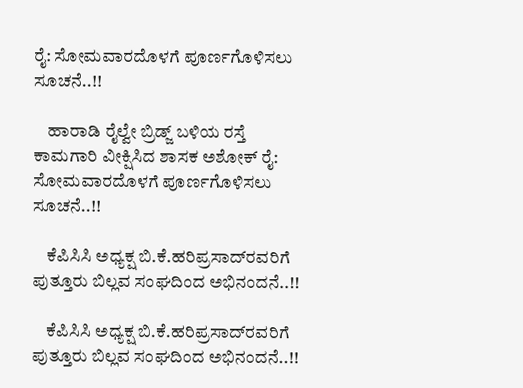ರೈ: ಸೋಮವಾರದೊಳಗೆ ಪೂರ್ಣಗೊಳಿಸಲು ಸೂಚನೆ..!!

    ಹಾರಾಡಿ ರೈಲ್ವೇ ಬ್ರಿಡ್ಜ್ ಬಳಿಯ ರಸ್ತೆ ಕಾಮಗಾರಿ ವೀಕ್ಷಿಸಿದ ಶಾಸಕ ಅಶೋಕ್ ರೈ: ಸೋಮವಾರದೊಳಗೆ ಪೂರ್ಣಗೊಳಿಸಲು ಸೂಚನೆ..!!

    ಕೆಪಿಸಿಸಿ ಅಧ್ಯಕ್ಷ ಬಿ.ಕೆ.ಹರಿಪ್ರಸಾದ್‌ರವರಿಗೆ ಪುತ್ತೂರು ಬಿಲ್ಲವ ಸಂಘದಿಂದ ಅಭಿನಂದನೆ..!!

    ಕೆಪಿಸಿಸಿ ಅಧ್ಯಕ್ಷ ಬಿ.ಕೆ.ಹರಿಪ್ರಸಾದ್‌ರವರಿಗೆ ಪುತ್ತೂರು ಬಿಲ್ಲವ ಸಂಘದಿಂದ ಅಭಿನಂದನೆ..!!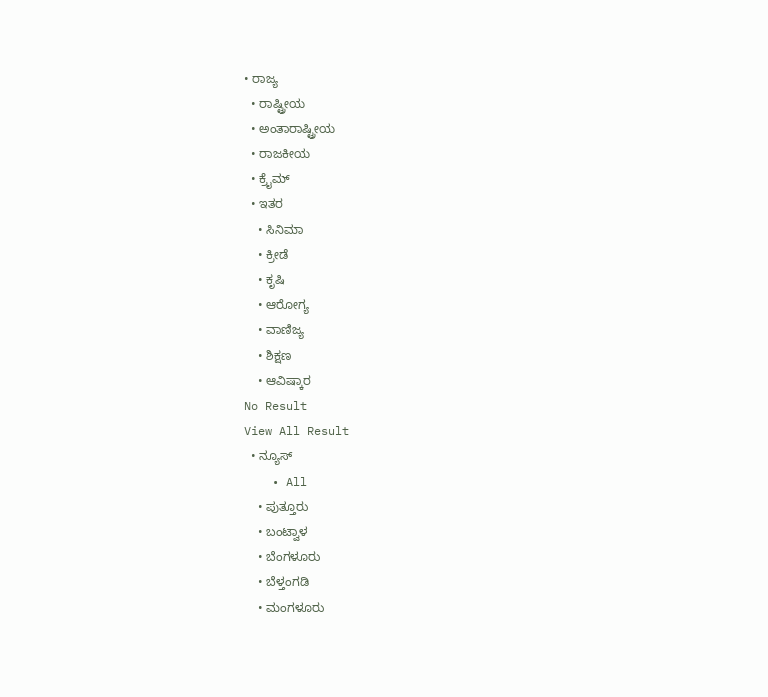• ರಾಜ್ಯ
  • ರಾಷ್ಟ್ರೀಯ
  • ಅಂತಾರಾಷ್ಟ್ರೀಯ
  • ರಾಜಕೀಯ
  • ಕ್ರೈಮ್
  • ಇತರ
    • ಸಿನಿಮಾ
    • ಕ್ರೀಡೆ
    • ಕೃಷಿ
    • ಆರೋಗ್ಯ
    • ವಾಣಿಜ್ಯ
    • ಶಿಕ್ಷಣ
    • ಆವಿಷ್ಕಾರ
No Result
View All Result
  • ನ್ಯೂಸ್
    • All
    • ಪುತ್ತೂರು
    • ಬಂಟ್ವಾಳ
    • ಬೆಂಗಳೂರು
    • ಬೆಳ್ತಂಗಡಿ
    • ಮಂಗಳೂರು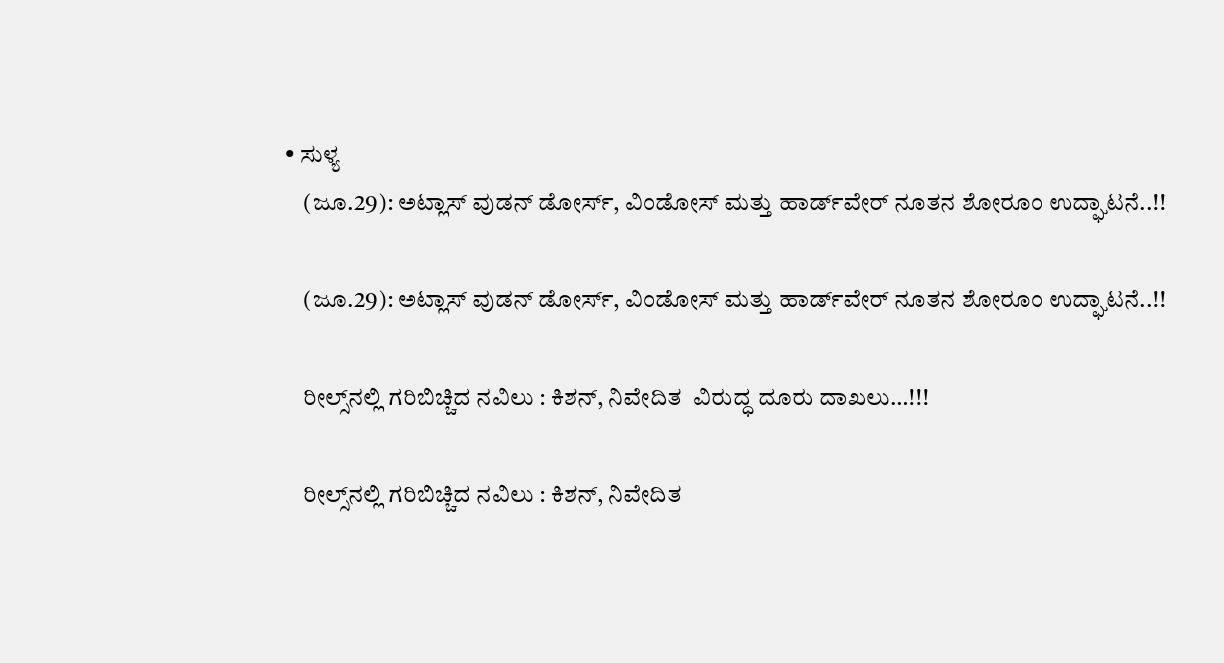• ಸುಳ್ಯ
    (ಜೂ.29): ಅಟ್ಲಾಸ್ ವುಡನ್ ಡೋರ್ಸ್, ವಿಂಡೋಸ್ ಮತ್ತು ಹಾರ್ಡ್‌ವೇರ್ ನೂತನ ಶೋರೂಂ ಉದ್ಘಾಟನೆ..!!

    (ಜೂ.29): ಅಟ್ಲಾಸ್ ವುಡನ್ ಡೋರ್ಸ್, ವಿಂಡೋಸ್ ಮತ್ತು ಹಾರ್ಡ್‌ವೇರ್ ನೂತನ ಶೋರೂಂ ಉದ್ಘಾಟನೆ..!!

    ರೀಲ್ಸ್‌ನಲ್ಲಿ ಗರಿಬಿಚ್ಚಿದ ನವಿಲು : ಕಿಶನ್‌, ನಿವೇದಿತ  ವಿರುದ್ಧ ದೂರು ದಾಖಲು…!!!

    ರೀಲ್ಸ್‌ನಲ್ಲಿ ಗರಿಬಿಚ್ಚಿದ ನವಿಲು : ಕಿಶನ್‌, ನಿವೇದಿತ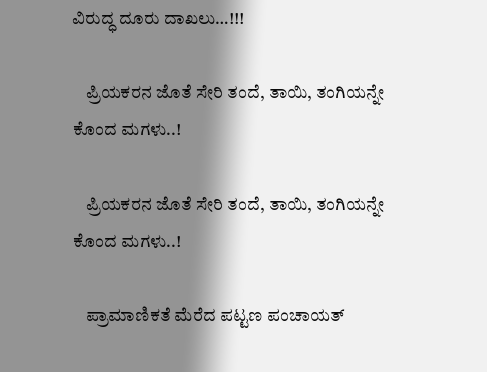ವಿರುದ್ಧ ದೂರು ದಾಖಲು…!!!

    ಪ್ರಿಯಕರನ ಜೊತೆ ಸೇರಿ ತಂದೆ, ತಾಯಿ, ತಂಗಿಯನ್ನೇ ಕೊಂದ ಮಗಳು..!

    ಪ್ರಿಯಕರನ ಜೊತೆ ಸೇರಿ ತಂದೆ, ತಾಯಿ, ತಂಗಿಯನ್ನೇ ಕೊಂದ ಮಗಳು..!

    ಪ್ರಾಮಾಣಿಕತೆ ಮೆರೆದ ಪಟ್ಟಣ ಪಂಚಾಯತ್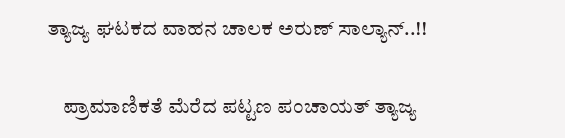ತ್ಯಾಜ್ಯ ಘಟಕದ ವಾಹನ ಚಾಲಕ ಅರುಣ್ ಸಾಲ್ಯಾನ್..!!

    ಪ್ರಾಮಾಣಿಕತೆ ಮೆರೆದ ಪಟ್ಟಣ ಪಂಚಾಯತ್ ತ್ಯಾಜ್ಯ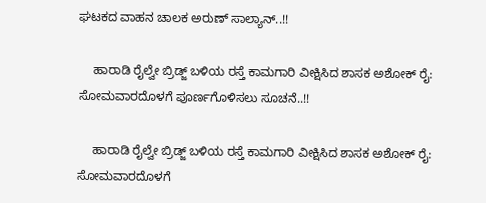ಘಟಕದ ವಾಹನ ಚಾಲಕ ಅರುಣ್ ಸಾಲ್ಯಾನ್..!!

    ಹಾರಾಡಿ ರೈಲ್ವೇ ಬ್ರಿಡ್ಜ್ ಬಳಿಯ ರಸ್ತೆ ಕಾಮಗಾರಿ ವೀಕ್ಷಿಸಿದ ಶಾಸಕ ಅಶೋಕ್ ರೈ: ಸೋಮವಾರದೊಳಗೆ ಪೂರ್ಣಗೊಳಿಸಲು ಸೂಚನೆ..!!

    ಹಾರಾಡಿ ರೈಲ್ವೇ ಬ್ರಿಡ್ಜ್ ಬಳಿಯ ರಸ್ತೆ ಕಾಮಗಾರಿ ವೀಕ್ಷಿಸಿದ ಶಾಸಕ ಅಶೋಕ್ ರೈ: ಸೋಮವಾರದೊಳಗೆ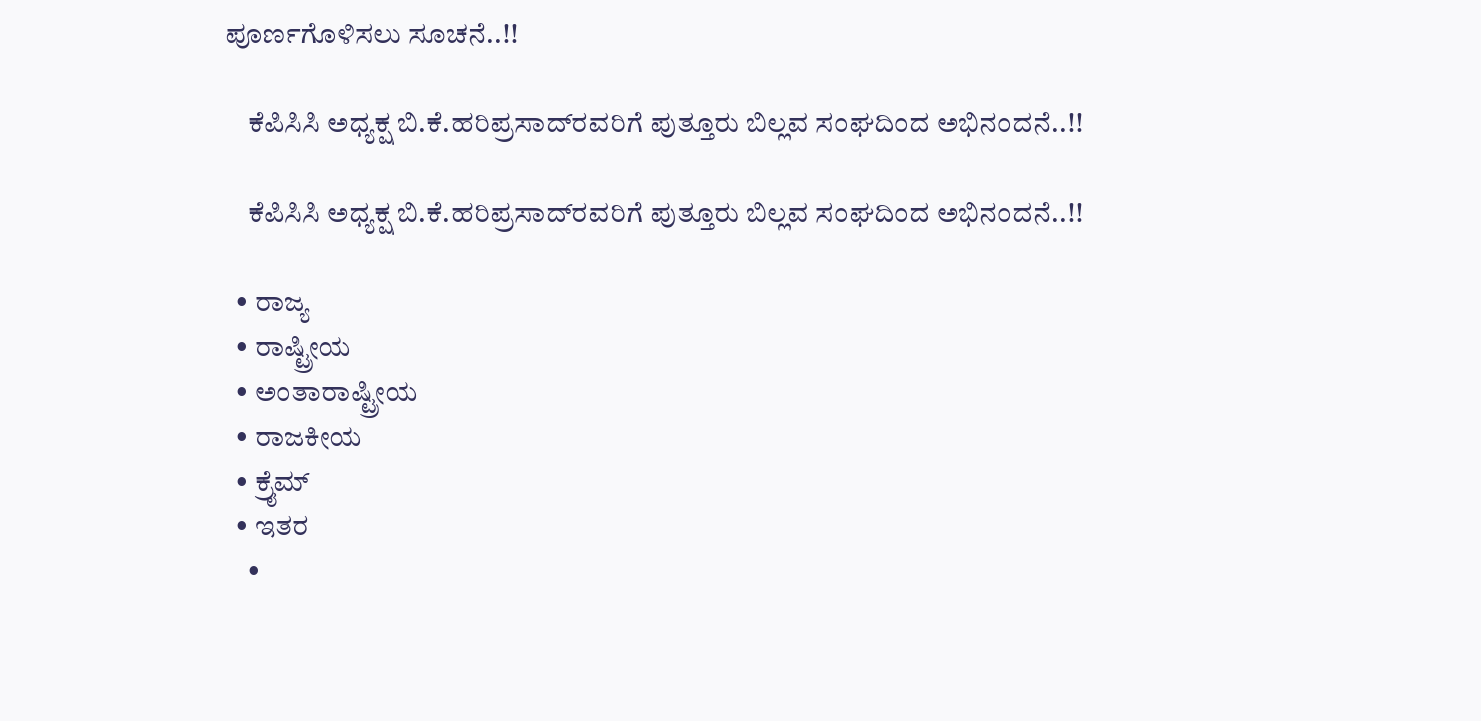ಪೂರ್ಣಗೊಳಿಸಲು ಸೂಚನೆ..!!

    ಕೆಪಿಸಿಸಿ ಅಧ್ಯಕ್ಷ ಬಿ.ಕೆ.ಹರಿಪ್ರಸಾದ್‌ರವರಿಗೆ ಪುತ್ತೂರು ಬಿಲ್ಲವ ಸಂಘದಿಂದ ಅಭಿನಂದನೆ..!!

    ಕೆಪಿಸಿಸಿ ಅಧ್ಯಕ್ಷ ಬಿ.ಕೆ.ಹರಿಪ್ರಸಾದ್‌ರವರಿಗೆ ಪುತ್ತೂರು ಬಿಲ್ಲವ ಸಂಘದಿಂದ ಅಭಿನಂದನೆ..!!

  • ರಾಜ್ಯ
  • ರಾಷ್ಟ್ರೀಯ
  • ಅಂತಾರಾಷ್ಟ್ರೀಯ
  • ರಾಜಕೀಯ
  • ಕ್ರೈಮ್
  • ಇತರ
    •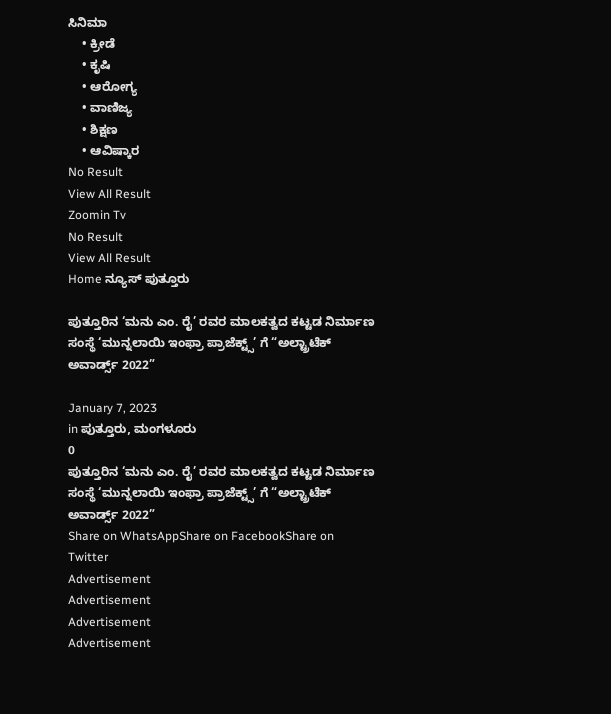ಸಿನಿಮಾ
    • ಕ್ರೀಡೆ
    • ಕೃಷಿ
    • ಆರೋಗ್ಯ
    • ವಾಣಿಜ್ಯ
    • ಶಿಕ್ಷಣ
    • ಆವಿಷ್ಕಾರ
No Result
View All Result
Zoomin Tv
No Result
View All Result
Home ನ್ಯೂಸ್ ಪುತ್ತೂರು

ಪುತ್ತೂರಿನ ‘ಮನು ಎಂ. ರೈ’ ರವರ ಮಾಲಕತ್ವದ ಕಟ್ಟಡ ನಿರ್ಮಾಣ ಸಂಸ್ಥೆ ‘ಮುನ್ನಲಾಯಿ ಇಂಫ್ರಾ ಪ್ರಾಜೆಕ್ಟ್ಸ್’ ಗೆ “ಅಲ್ಟ್ರಾಟೆಕ್ ಅವಾರ್ಡ್ಸ್ 2022”

January 7, 2023
in ಪುತ್ತೂರು, ಮಂಗಳೂರು
0
ಪುತ್ತೂರಿನ ‘ಮನು ಎಂ. ರೈ’ ರವರ ಮಾಲಕತ್ವದ ಕಟ್ಟಡ ನಿರ್ಮಾಣ ಸಂಸ್ಥೆ ‘ಮುನ್ನಲಾಯಿ ಇಂಫ್ರಾ ಪ್ರಾಜೆಕ್ಟ್ಸ್’ ಗೆ “ಅಲ್ಟ್ರಾಟೆಕ್ ಅವಾರ್ಡ್ಸ್ 2022”
Share on WhatsAppShare on FacebookShare on Twitter
Advertisement
Advertisement
Advertisement
Advertisement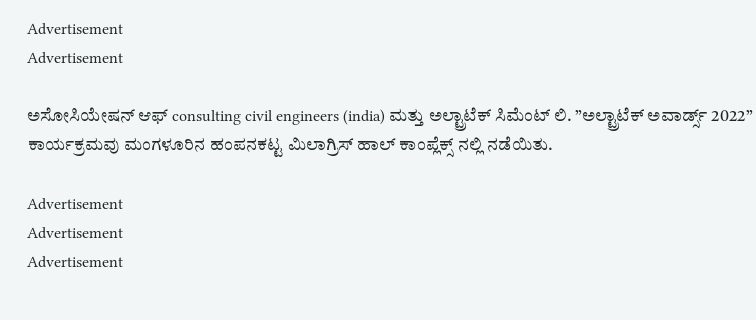Advertisement
Advertisement

ಅಸೋಸಿಯೇಷನ್ ಆಫ್ consulting civil engineers (india) ಮತ್ತು ಅಲ್ಟ್ರಾಟೆಕ್ ಸಿಮೆಂಟ್ ಲಿ. ”ಅಲ್ಟ್ರಾಟೆಕ್ ಅವಾರ್ಡ್ಸ್ 2022” ಕಾರ್ಯಕ್ರಮವು ಮಂಗಳೂರಿನ ಹಂಪನಕಟ್ಟ ಮಿಲಾಗ್ರಿಸ್ ಹಾಲ್ ಕಾಂಪ್ಲೆಕ್ಸ್ ನಲ್ಲಿ ನಡೆಯಿತು.

Advertisement
Advertisement
Advertisement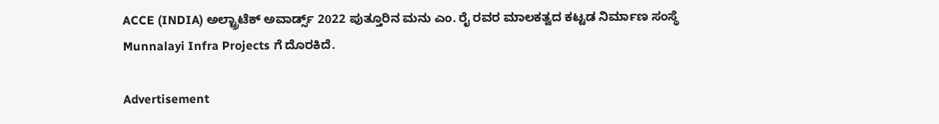ACCE (INDIA) ಅಲ್ಟ್ರಾಟೆಕ್ ಅವಾರ್ಡ್ಸ್ 2022 ಪುತ್ತೂರಿನ ಮನು ಎಂ. ರೈ ರವರ ಮಾಲಕತ್ವದ ಕಟ್ಟಡ ನಿರ್ಮಾಣ ಸಂಸ್ಥೆ Munnalayi Infra Projects ಗೆ ದೊರಕಿದೆ.

Advertisement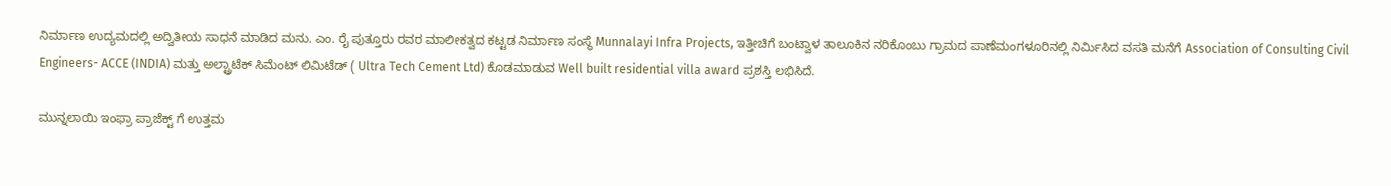ನಿರ್ಮಾಣ ಉದ್ಯಮದಲ್ಲಿ ಅದ್ವಿತೀಯ ಸಾಧನೆ ಮಾಡಿದ ಮನು. ಎಂ. ರೈ ಪುತ್ತೂರು ರವರ ಮಾಲೀಕತ್ವದ ಕಟ್ಟಡ ನಿರ್ಮಾಣ ಸಂಸ್ಥೆ Munnalayi Infra Projects, ಇತ್ತೀಚಿಗೆ ಬಂಟ್ವಾಳ ತಾಲೂಕಿನ ನರಿಕೊಂಬು ಗ್ರಾಮದ ಪಾಣೆಮಂಗಳೂರಿನಲ್ಲಿ ನಿರ್ಮಿಸಿದ ವಸತಿ ಮನೆಗೆ Association of Consulting Civil Engineers- ACCE (INDIA) ಮತ್ತು ಅಲ್ಟ್ರಾಟೆಕ್ ಸಿಮೆಂಟ್ ಲಿಮಿಟೆಡ್ ( Ultra Tech Cement Ltd) ಕೊಡಮಾಡುವ Well built residential villa award ಪ್ರಶಸ್ತಿ ಲಭಿಸಿದೆ.

ಮುನ್ನಲಾಯಿ ಇಂಫ್ರಾ ಪ್ರಾಜೆಕ್ಟ್ ಗೆ ಉತ್ತಮ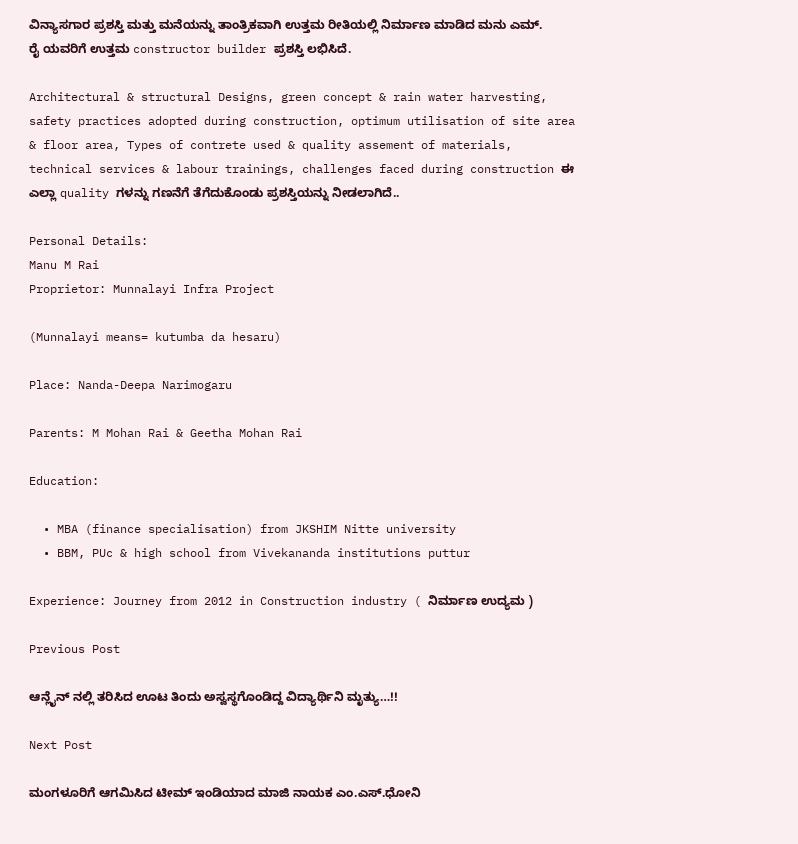ವಿನ್ಯಾಸಗಾರ ಪ್ರಶಸ್ತಿ ಮತ್ತು ಮನೆಯನ್ನು ತಾಂತ್ರಿಕವಾಗಿ ಉತ್ತಮ ರೀತಿಯಲ್ಲಿ ನಿರ್ಮಾಣ ಮಾಡಿದ ಮನು ಎಮ್. ರೈ ಯವರಿಗೆ ಉತ್ತಮ constructor builder ಪ್ರಶಸ್ತಿ ಲಭಿಸಿದೆ.

Architectural & structural Designs, green concept & rain water harvesting, safety practices adopted during construction, optimum utilisation of site area & floor area, Types of contrete used & quality assement of materials, technical services & labour trainings, challenges faced during construction ಈ ಎಲ್ಲಾ quality ಗಳನ್ನು ಗಣನೆಗೆ ತೆಗೆದುಕೊಂಡು ಪ್ರಶಸ್ತಿಯನ್ನು ನೀಡಲಾಗಿದೆ..

Personal Details:
Manu M Rai
Proprietor: Munnalayi Infra Project

(Munnalayi means= kutumba da hesaru)

Place: Nanda-Deepa Narimogaru

Parents: M Mohan Rai & Geetha Mohan Rai

Education:

  • MBA (finance specialisation) from JKSHIM Nitte university
  • BBM, PUc & high school from Vivekananda institutions puttur

Experience: Journey from 2012 in Construction industry ( ನಿರ್ಮಾಣ ಉದ್ಯಮ )

Previous Post

ಆನ್ಲೈನ್ ನಲ್ಲಿ ತರಿಸಿದ ಊಟ ತಿಂದು ಅಸ್ವಸ್ಥಗೊಂಡಿದ್ದ ವಿದ್ಯಾರ್ಥಿನಿ ಮೃತ್ಯು…!!

Next Post

ಮಂಗಳೂರಿಗೆ ಆಗಮಿಸಿದ ಟೀಮ್‌ ಇಂಡಿಯಾದ ಮಾಜಿ ನಾಯಕ ಎಂ.ಎಸ್.ಧೋನಿ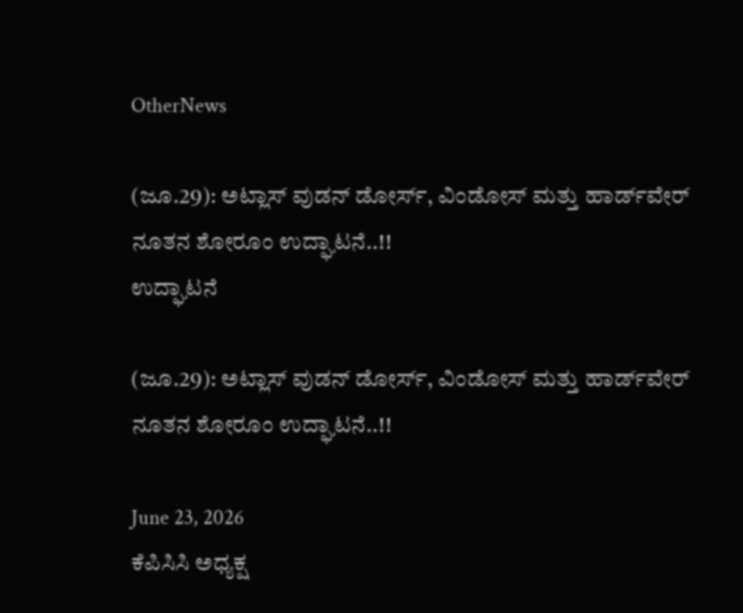OtherNews

(ಜೂ.29): ಅಟ್ಲಾಸ್ ವುಡನ್ ಡೋರ್ಸ್, ವಿಂಡೋಸ್ ಮತ್ತು ಹಾರ್ಡ್‌ವೇರ್ ನೂತನ ಶೋರೂಂ ಉದ್ಘಾಟನೆ..!!
ಉದ್ಘಾಟನೆ

(ಜೂ.29): ಅಟ್ಲಾಸ್ ವುಡನ್ ಡೋರ್ಸ್, ವಿಂಡೋಸ್ ಮತ್ತು ಹಾರ್ಡ್‌ವೇರ್ ನೂತನ ಶೋರೂಂ ಉದ್ಘಾಟನೆ..!!

June 23, 2026
ಕೆಪಿಸಿಸಿ ಅಧ್ಯಕ್ಷ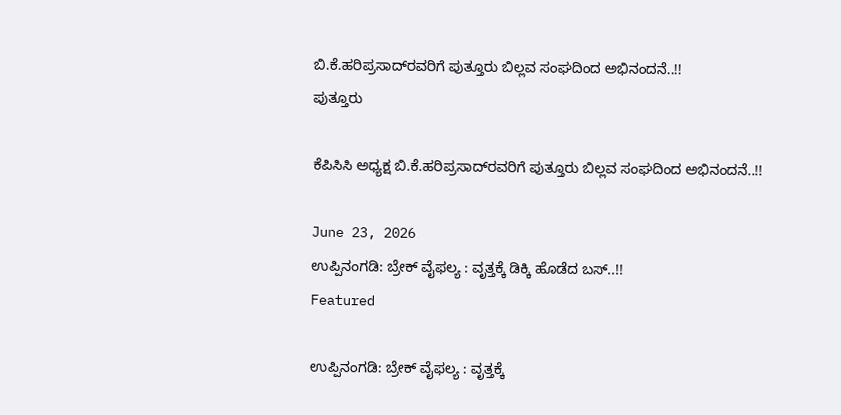ಬಿ.ಕೆ.ಹರಿಪ್ರಸಾದ್‌ರವರಿಗೆ ಪುತ್ತೂರು ಬಿಲ್ಲವ ಸಂಘದಿಂದ ಅಭಿನಂದನೆ..!!
ಪುತ್ತೂರು

ಕೆಪಿಸಿಸಿ ಅಧ್ಯಕ್ಷ ಬಿ.ಕೆ.ಹರಿಪ್ರಸಾದ್‌ರವರಿಗೆ ಪುತ್ತೂರು ಬಿಲ್ಲವ ಸಂಘದಿಂದ ಅಭಿನಂದನೆ..!!

June 23, 2026
ಉಪ್ಪಿನಂಗಡಿ: ಬ್ರೇಕ್ ವೈಫಲ್ಯ : ವೃತ್ತಕ್ಕೆ ಡಿಕ್ಕಿ ಹೊಡೆದ ಬಸ್‌..!!
Featured

ಉಪ್ಪಿನಂಗಡಿ: ಬ್ರೇಕ್ ವೈಫಲ್ಯ : ವೃತ್ತಕ್ಕೆ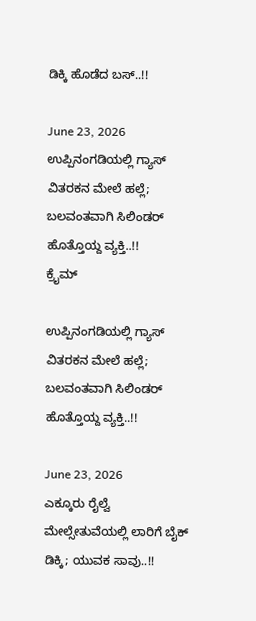ಡಿಕ್ಕಿ ಹೊಡೆದ ಬಸ್‌..!!

June 23, 2026
ಉಪ್ಪಿನಂಗಡಿಯಲ್ಲಿ ಗ್ಯಾಸ್ ವಿತರಕನ ಮೇಲೆ ಹಲ್ಲೆ; ಬಲವಂತವಾಗಿ ಸಿಲಿಂಡರ್ ಹೊತ್ತೊಯ್ದ ವ್ಯಕ್ತಿ..!!
ಕ್ರೈಮ್

ಉಪ್ಪಿನಂಗಡಿಯಲ್ಲಿ ಗ್ಯಾಸ್ ವಿತರಕನ ಮೇಲೆ ಹಲ್ಲೆ; ಬಲವಂತವಾಗಿ ಸಿಲಿಂಡರ್ ಹೊತ್ತೊಯ್ದ ವ್ಯಕ್ತಿ..!!

June 23, 2026
ಎಕ್ಕೂರು ರೈಲ್ವೆ ಮೇಲ್ಸೇತುವೆಯಲ್ಲಿ ಲಾರಿಗೆ ಬೈಕ್ ಡಿಕ್ಕಿ; ಯುವಕ ಸಾವು..!!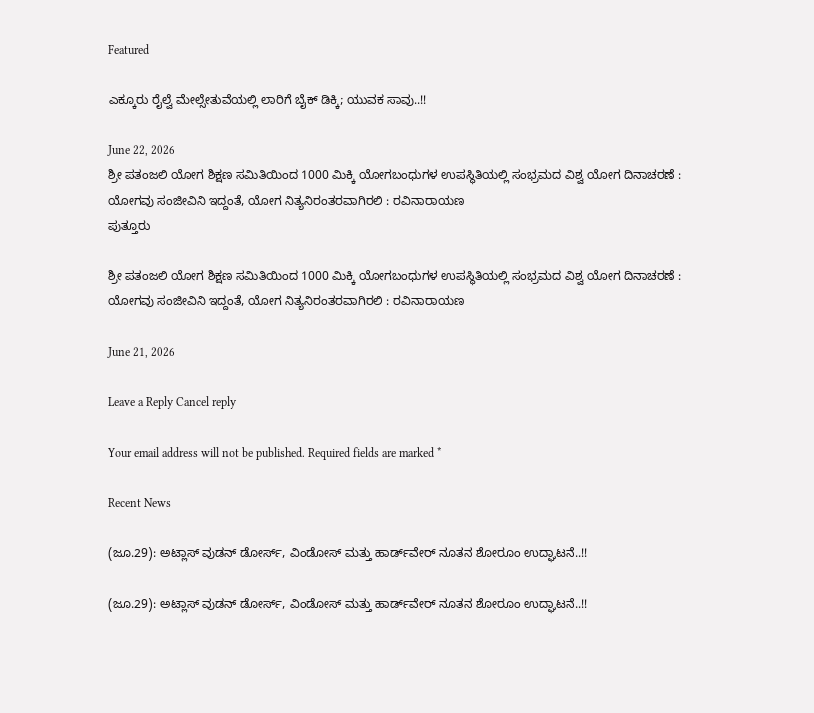Featured

ಎಕ್ಕೂರು ರೈಲ್ವೆ ಮೇಲ್ಸೇತುವೆಯಲ್ಲಿ ಲಾರಿಗೆ ಬೈಕ್ ಡಿಕ್ಕಿ; ಯುವಕ ಸಾವು..!!

June 22, 2026
ಶ್ರೀ ಪತಂಜಲಿ ಯೋಗ ಶಿಕ್ಷಣ ಸಮಿತಿಯಿಂದ 1000 ಮಿಕ್ಕಿ ಯೋಗಬಂಧುಗಳ ಉಪಸ್ಥಿತಿಯಲ್ಲಿ ಸಂಭ್ರಮದ ವಿಶ್ವ ಯೋಗ ದಿನಾಚರಣೆ : ಯೋಗವು ಸಂಜೀವಿನಿ ಇದ್ದಂತೆ, ಯೋಗ ನಿತ್ಯನಿರಂತರವಾಗಿರಲಿ : ರವಿನಾರಾಯಣ
ಪುತ್ತೂರು

ಶ್ರೀ ಪತಂಜಲಿ ಯೋಗ ಶಿಕ್ಷಣ ಸಮಿತಿಯಿಂದ 1000 ಮಿಕ್ಕಿ ಯೋಗಬಂಧುಗಳ ಉಪಸ್ಥಿತಿಯಲ್ಲಿ ಸಂಭ್ರಮದ ವಿಶ್ವ ಯೋಗ ದಿನಾಚರಣೆ : ಯೋಗವು ಸಂಜೀವಿನಿ ಇದ್ದಂತೆ, ಯೋಗ ನಿತ್ಯನಿರಂತರವಾಗಿರಲಿ : ರವಿನಾರಾಯಣ

June 21, 2026

Leave a Reply Cancel reply

Your email address will not be published. Required fields are marked *

Recent News

(ಜೂ.29): ಅಟ್ಲಾಸ್ ವುಡನ್ ಡೋರ್ಸ್, ವಿಂಡೋಸ್ ಮತ್ತು ಹಾರ್ಡ್‌ವೇರ್ ನೂತನ ಶೋರೂಂ ಉದ್ಘಾಟನೆ..!!

(ಜೂ.29): ಅಟ್ಲಾಸ್ ವುಡನ್ ಡೋರ್ಸ್, ವಿಂಡೋಸ್ ಮತ್ತು ಹಾರ್ಡ್‌ವೇರ್ ನೂತನ ಶೋರೂಂ ಉದ್ಘಾಟನೆ..!!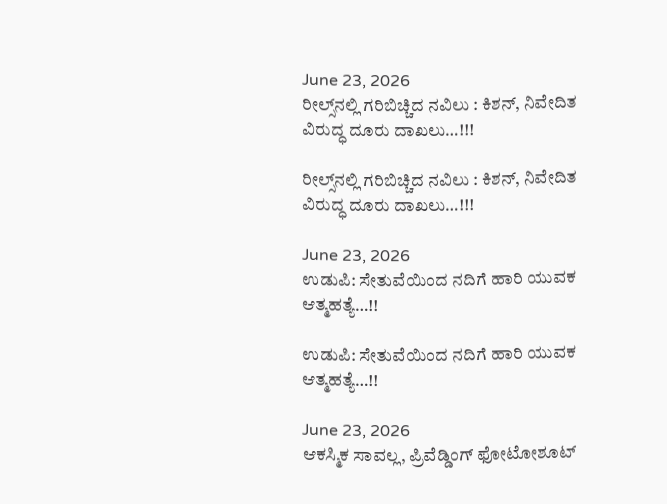June 23, 2026
ರೀಲ್ಸ್‌ನಲ್ಲಿ ಗರಿಬಿಚ್ಚಿದ ನವಿಲು : ಕಿಶನ್‌, ನಿವೇದಿತ  ವಿರುದ್ಧ ದೂರು ದಾಖಲು…!!!

ರೀಲ್ಸ್‌ನಲ್ಲಿ ಗರಿಬಿಚ್ಚಿದ ನವಿಲು : ಕಿಶನ್‌, ನಿವೇದಿತ ವಿರುದ್ಧ ದೂರು ದಾಖಲು…!!!

June 23, 2026
ಉಡುಪಿ: ಸೇತುವೆಯಿಂದ ನದಿಗೆ ಹಾರಿ ಯುವಕ ಆತ್ಮಹತ್ಯೆ…!!

ಉಡುಪಿ: ಸೇತುವೆಯಿಂದ ನದಿಗೆ ಹಾರಿ ಯುವಕ ಆತ್ಮಹತ್ಯೆ…!!

June 23, 2026
ಆಕಸ್ಮಿಕ ಸಾವಲ್ಲ, ಪ್ರಿವೆಡ್ಡಿಂಗ್‌ ಫೋಟೋಶೂಟ್‌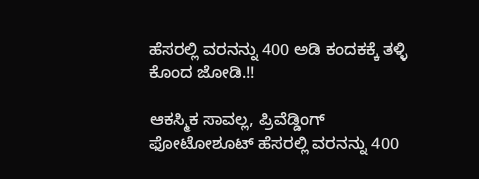ಹೆಸರಲ್ಲಿ ವರನನ್ನು 400 ಅಡಿ ಕಂದಕಕ್ಕೆ ತಳ್ಳಿ ಕೊಂದ ಜೋಡಿ.!!

ಆಕಸ್ಮಿಕ ಸಾವಲ್ಲ, ಪ್ರಿವೆಡ್ಡಿಂಗ್‌ ಫೋಟೋಶೂಟ್‌ ಹೆಸರಲ್ಲಿ ವರನನ್ನು 400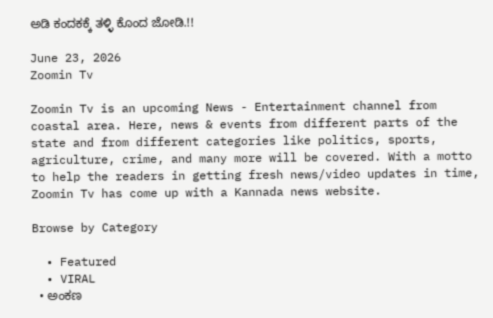ಅಡಿ ಕಂದಕಕ್ಕೆ ತಳ್ಳಿ ಕೊಂದ ಜೋಡಿ.!!

June 23, 2026
Zoomin Tv

Zoomin Tv is an upcoming News - Entertainment channel from coastal area. Here, news & events from different parts of the state and from different categories like politics, sports, agriculture, crime, and many more will be covered. With a motto to help the readers in getting fresh news/video updates in time, Zoomin Tv has come up with a Kannada news website.

Browse by Category

  • Featured
  • VIRAL
  • ಅಂಕಣ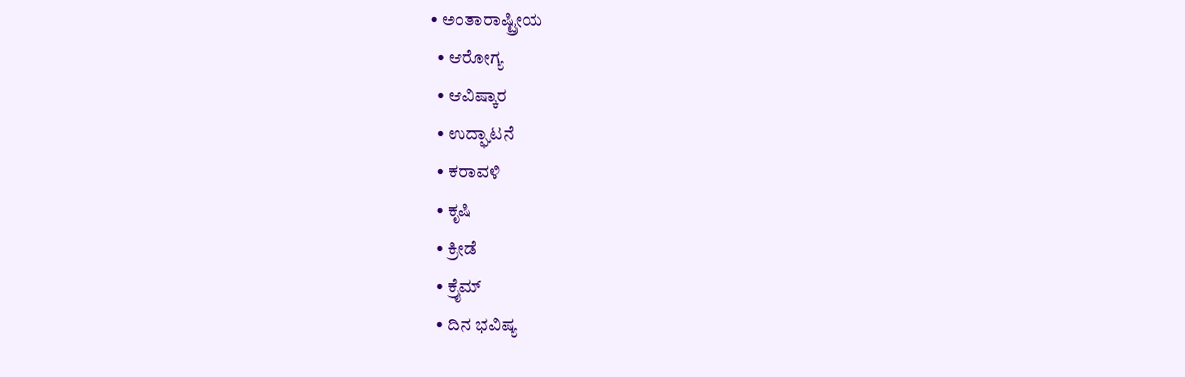• ಅಂತಾರಾಷ್ಟ್ರೀಯ
  • ಆರೋಗ್ಯ
  • ಆವಿಷ್ಕಾರ
  • ಉದ್ಘಾಟನೆ
  • ಕರಾವಳಿ
  • ಕೃಷಿ
  • ಕ್ರೀಡೆ
  • ಕ್ರೈಮ್
  • ದಿನ ಭವಿಷ್ಯ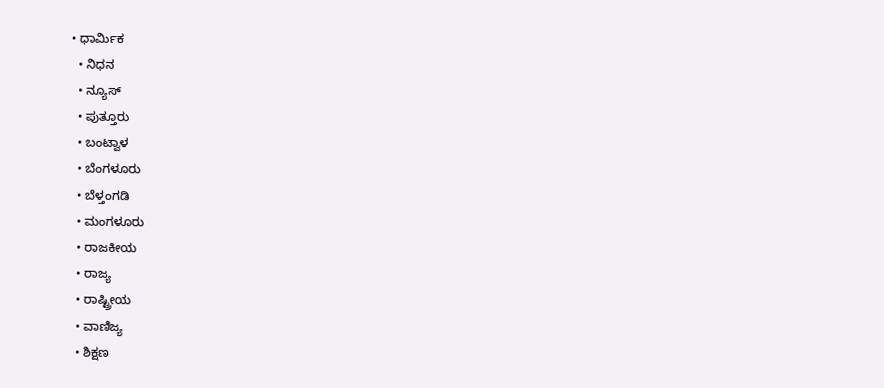• ಧಾರ್ಮಿಕ
  • ನಿಧನ
  • ನ್ಯೂಸ್
  • ಪುತ್ತೂರು
  • ಬಂಟ್ವಾಳ
  • ಬೆಂಗಳೂರು
  • ಬೆಳ್ತಂಗಡಿ
  • ಮಂಗಳೂರು
  • ರಾಜಕೀಯ
  • ರಾಜ್ಯ
  • ರಾಷ್ಟ್ರೀಯ
  • ವಾಣಿಜ್ಯ
  • ಶಿಕ್ಷಣ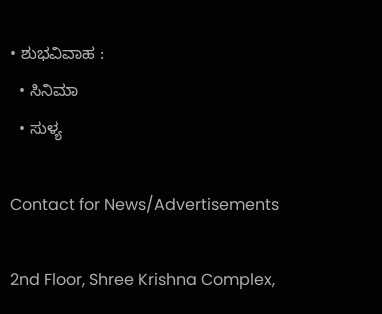• ಶುಭವಿವಾಹ :
  • ಸಿನಿಮಾ
  • ಸುಳ್ಯ

Contact for News/Advertisements

2nd Floor, Shree Krishna Complex,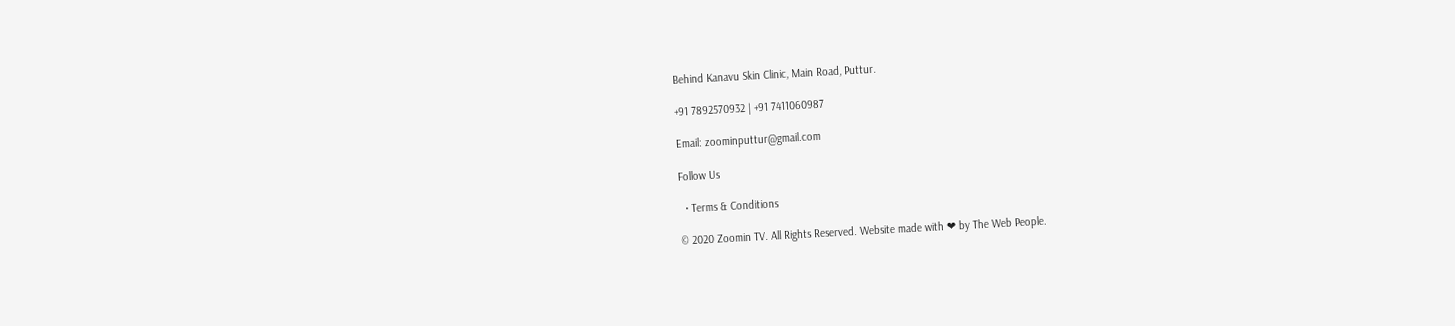Behind Kanavu Skin Clinic, Main Road, Puttur.

+91 7892570932 | +91 7411060987

Email: zoominputtur@gmail.com

Follow Us

  • Terms & Conditions

© 2020 Zoomin TV. All Rights Reserved. Website made with ❤ by The Web People.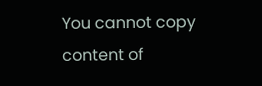You cannot copy content of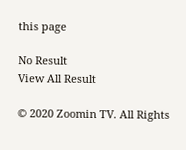this page

No Result
View All Result

© 2020 Zoomin TV. All Rights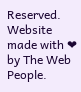Reserved. Website made with ❤ by The Web People.